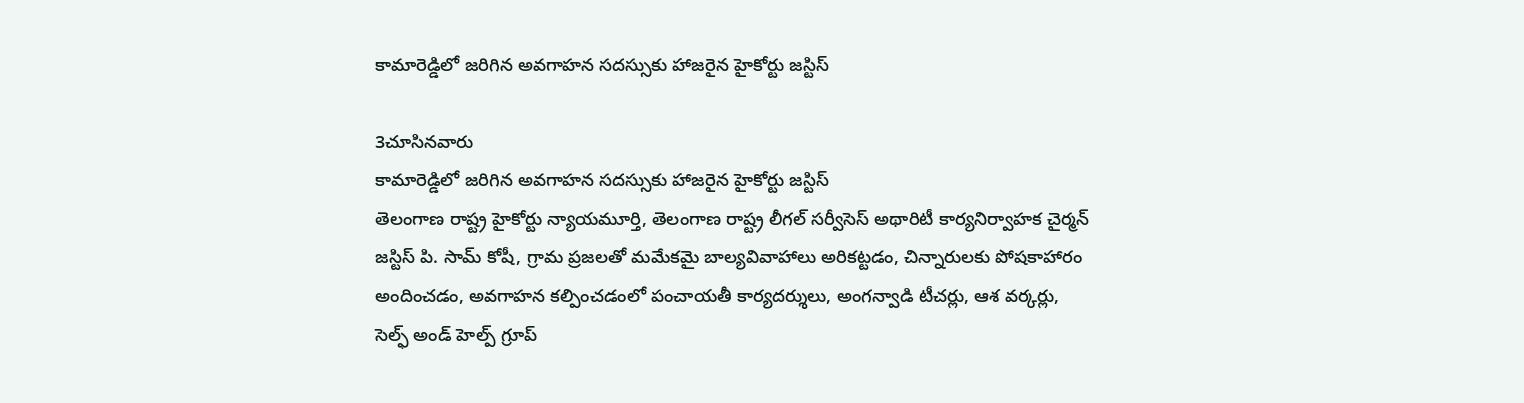కామారెడ్డిలో జరిగిన అవగాహన సదస్సుకు హాజరైన హైకోర్టు జస్టిస్

3చూసినవారు
కామారెడ్డిలో జరిగిన అవగాహన సదస్సుకు హాజరైన హైకోర్టు జస్టిస్
తెలంగాణ రాష్ట్ర హైకోర్టు న్యాయమూర్తి, తెలంగాణ రాష్ట్ర లీగల్ సర్వీసెస్ అథారిటీ కార్యనిర్వాహక చైర్మన్ జస్టిస్ పి. సామ్ కోషీ, గ్రామ ప్రజలతో మమేకమై బాల్యవివాహాలు అరికట్టడం, చిన్నారులకు పోషకాహారం అందించడం, అవగాహన కల్పించడంలో పంచాయతీ కార్యదర్శులు, అంగన్వాడి టీచర్లు, ఆశ వర్కర్లు, సెల్ఫ్ అండ్ హెల్ప్ గ్రూప్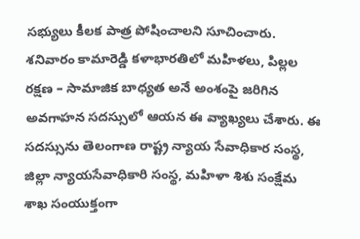సభ్యులు కీలక పాత్ర పోషించాలని సూచించారు. శనివారం కామారెడ్డి కళాభారతిలో మహిళలు, పిల్లల రక్షణ – సామాజిక బాధ్యత అనే అంశంపై జరిగిన అవగాహన సదస్సులో ఆయన ఈ వ్యాఖ్యలు చేశారు. ఈ సదస్సును తెలంగాణ రాష్ట్ర న్యాయ సేవాధికార సంస్థ, జిల్లా న్యాయసేవాధికారి సంస్థ, మహిళా శిశు సంక్షేమ శాఖ సంయుక్తంగా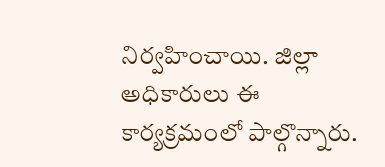నిర్వహించాయి. జిల్లా అధికారులు ఈ కార్యక్రమంలో పాల్గొన్నారు.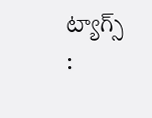ట్యాగ్స్ :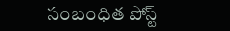సంబంధిత పోస్ట్